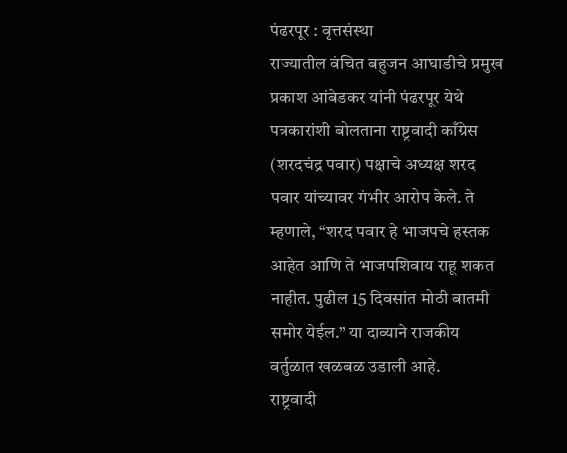पंढरपूर : वृत्तसंस्था
राज्यातील वंचित बहुजन आघाडीचे प्रमुख प्रकाश आंबेडकर यांनी पंढरपूर येथे पत्रकारांशी बोलताना राष्ट्रवादी काँग्रेस (शरदचंद्र पवार) पक्षाचे अध्यक्ष शरद पवार यांच्यावर गंभीर आरोप केले. ते म्हणाले, “शरद पवार हे भाजपचे हस्तक आहेत आणि ते भाजपशिवाय राहू शकत नाहीत. पुढील 15 दिवसांत मोठी बातमी समोर येईल.” या दाव्याने राजकीय वर्तुळात खळबळ उडाली आहे.
राष्ट्रवादी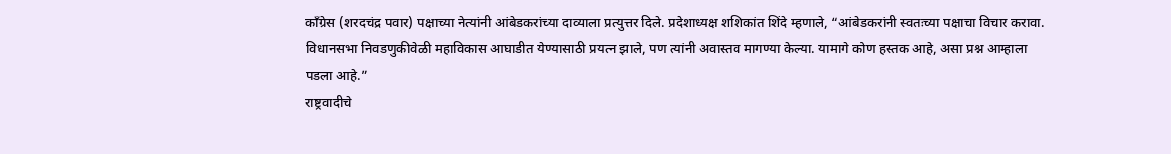काँग्रेस (शरदचंद्र पवार) पक्षाच्या नेत्यांनी आंबेडकरांच्या दाव्याला प्रत्युत्तर दिले. प्रदेशाध्यक्ष शशिकांत शिंदे म्हणाले, “आंबेडकरांनी स्वतःच्या पक्षाचा विचार करावा. विधानसभा निवडणुकीवेळी महाविकास आघाडीत येण्यासाठी प्रयत्न झाले, पण त्यांनी अवास्तव मागण्या केल्या. यामागे कोण हस्तक आहे, असा प्रश्न आम्हाला पडला आहे.”
राष्ट्रवादीचे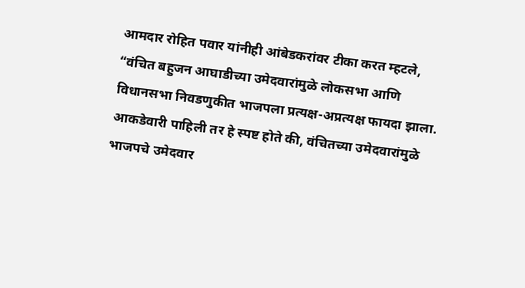आमदार रोहित पवार यांनीही आंबेडकरांवर टीका करत म्हटले, “वंचित बहुजन आघाडीच्या उमेदवारांमुळे लोकसभा आणि विधानसभा निवडणुकीत भाजपला प्रत्यक्ष-अप्रत्यक्ष फायदा झाला. आकडेवारी पाहिली तर हे स्पष्ट होते की, वंचितच्या उमेदवारांमुळे भाजपचे उमेदवार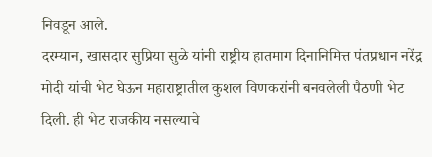निवडून आले.
दरम्यान, खासदार सुप्रिया सुळे यांनी राष्ट्रीय हातमाग दिनानिमित्त पंतप्रधान नरेंद्र मोदी यांची भेट घेऊन महाराष्ट्रातील कुशल विणकरांनी बनवलेली पैठणी भेट दिली. ही भेट राजकीय नसल्याचे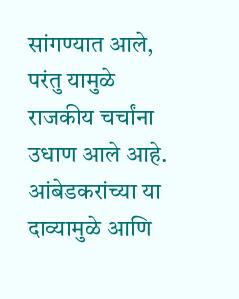सांगण्यात आले, परंतु यामुळे राजकीय चर्चांना उधाण आले आहे. आंबेडकरांच्या या दाव्यामुळे आणि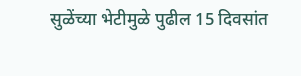सुळेंच्या भेटीमुळे पुढील 15 दिवसांत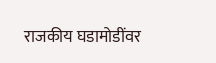राजकीय घडामोडींवर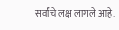सर्वांचे लक्ष लागले आहे.